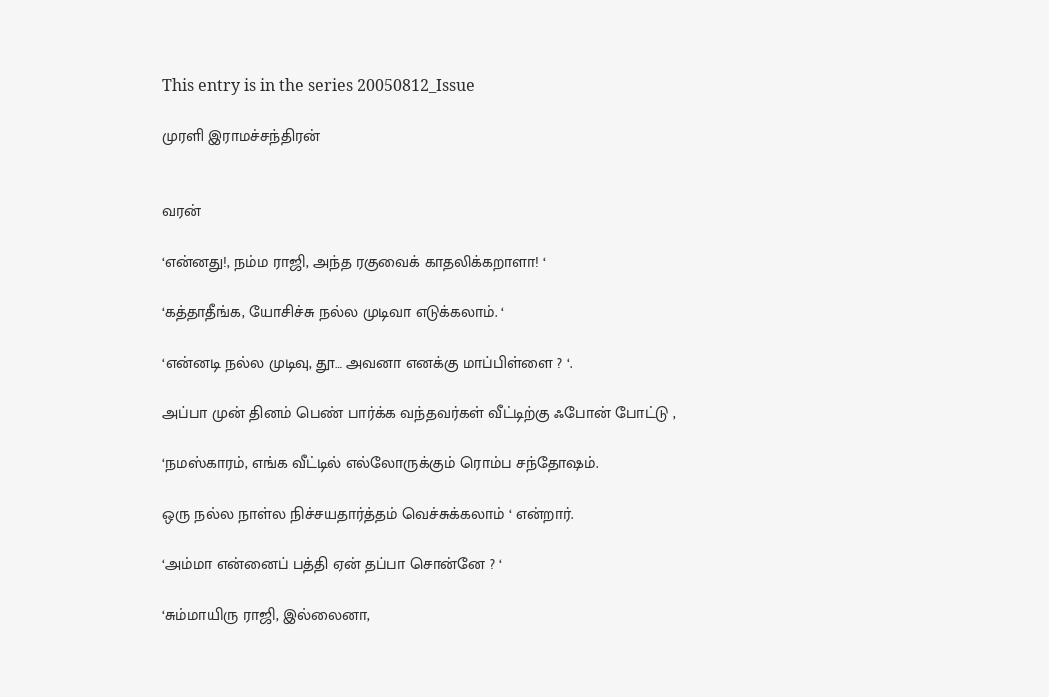This entry is in the series 20050812_Issue

முரளி இராமச்சந்திரன்


வரன்

‘என்னது!, நம்ம ராஜி, அந்த ரகுவைக் காதலிக்கறாளா! ‘

‘கத்தாதீங்க, யோசிச்சு நல்ல முடிவா எடுக்கலாம். ‘

‘என்னடி நல்ல முடிவு, தூ… அவனா எனக்கு மாப்பிள்ளை ? ‘.

அப்பா முன் தினம் பெண் பார்க்க வந்தவர்கள் வீட்டிற்கு ஃபோன் போட்டு ,

‘நமஸ்காரம், எங்க வீட்டில் எல்லோருக்கும் ரொம்ப சந்தோஷம்.

ஒரு நல்ல நாள்ல நிச்சயதார்த்தம் வெச்சுக்கலாம் ‘ என்றார்.

‘அம்மா என்னைப் பத்தி ஏன் தப்பா சொன்னே ? ‘

‘சும்மாயிரு ராஜி, இல்லைனா,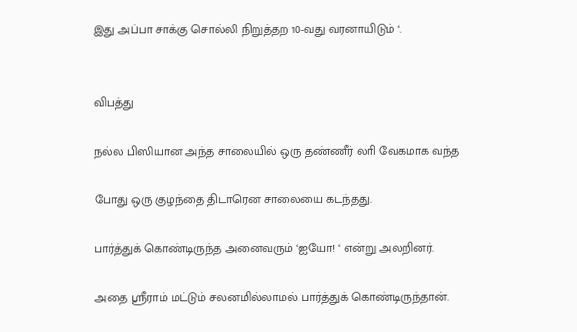இது அப்பா சாக்கு சொல்லி நிறுத்தற 10-வது வரனாயிடும் ‘.


விபத்து

நல்ல பிஸியான அந்த சாலையில் ஒரு தண்ணீர் லாி வேகமாக வந்த

போது ஒரு குழந்தை திடாரென சாலையை கடந்தது.

பார்த்துக் கொண்டிருந்த அனைவரும் ‘ஐயோ! ‘ என்று அலறினர்.

அதை ஸ்ரீராம் மட்டும் சலனமில்லாமல் பார்த்துக் கொண்டிருந்தான்.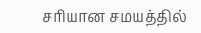சாியான சமயத்தில்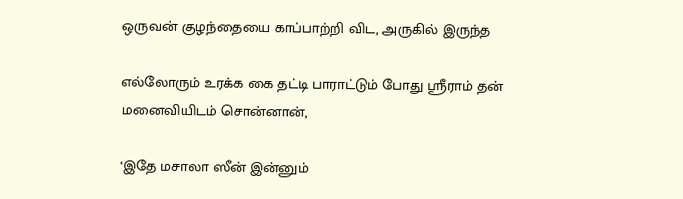ஒருவன் குழந்தையை காப்பாற்றி விட, அருகில் இருந்த

எல்லோரும் உரக்க கை தட்டி பாராட்டும் போது ஸ்ரீராம் தன் மனைவியிடம் சொன்னான்,

‘இதே மசாலா ஸீன் இன்னும்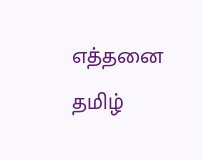எத்தனை தமிழ்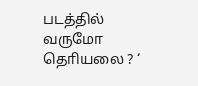படத்தில் வருமோ தொியலை ? ‘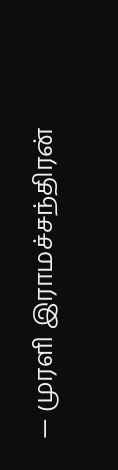— முரளி இராமச்சந்திரன்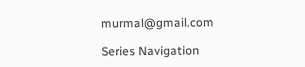murmal@gmail.com

Series Navigation